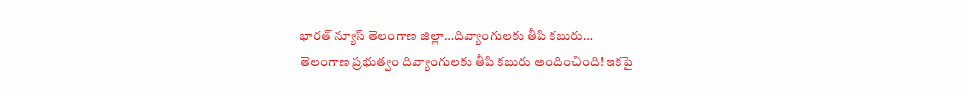భారత్ న్యూస్ తెలంగాణ జిల్లా…దివ్యాంగులకు తీపి కబురు…
తెలంగాణ ప్రభుత్వం దివ్యాంగులకు తీపి కబురు అందించింది! ఇకపై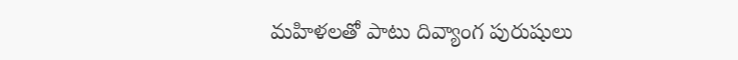మహిళలతో పాటు దివ్యాంగ పురుషులు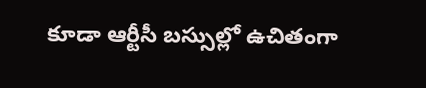కూడా ఆర్టీసీ బస్సుల్లో ఉచితంగా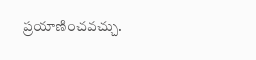ప్రయాణించవచ్చు.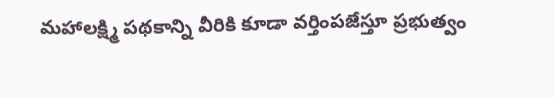మహాలక్ష్మి పథకాన్ని వీరికి కూడా వర్తింపజేస్తూ ప్రభుత్వం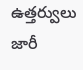ఉత్తర్వులు జారీ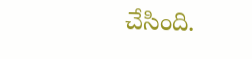చేసింది.